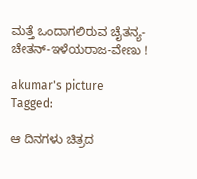ಮತ್ತೆ ಒಂದಾಗಲಿರುವ ಚೈತನ್ಯ-ಚೇತನ್-ಇಳೆಯರಾಜ-ವೇಣು !

akumar's picture
Tagged:

ಆ ದಿನಗಳು ಚಿತ್ರದ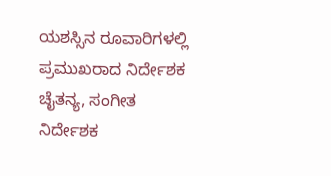ಯಶಸ್ಸಿನ ರೂವಾರಿಗಳಲ್ಲಿ ಪ್ರಮುಖರಾದ ನಿರ್ದೇಶಕ ಚೈತನ್ಯ, ಸಂಗೀತ ನಿರ್ದೇಶಕ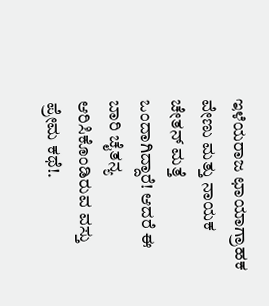ಇಳೆಯರಾಜ ಛಾಯಾಗ್ರಾಹಕ ವೇಣು ಮತ್ತು ನಾಯಕ ಚೇತನ್ ಮತ್ತೆ ಒಂದಾಗಿದ್ದಾರೆ! ಆದರೆ ಈ ಬಾರಿ ಚೈತನ್ಯ ಆರಿಸಿಕೊಂಡಿರುವ ವಸ್ತು ಪ್ರೇಮ ಕಥೆ!.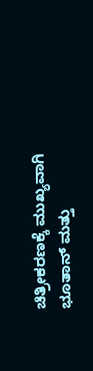ಚಿತ್ರೀಕರಣಕ್ಕೆ ಮುಖ್ಯವಾಗಿ ಭೂತಾನ್ ಮತ್ತು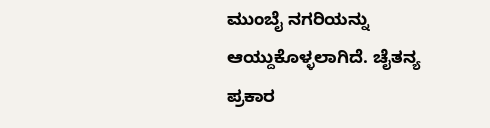ಮುಂಬೈ ನಗರಿಯನ್ನು ಆಯ್ದುಕೊಳ್ಳಲಾಗಿದೆ. ಚೈತನ್ಯ ಪ್ರಕಾರ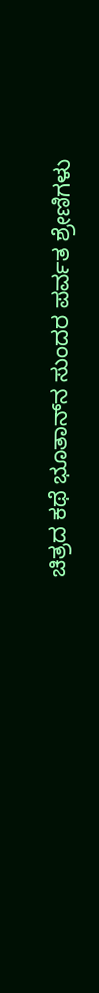ಚಿತ್ರದ ಕಥೆ ಭೂತಾನ್‍ನ ಸುಂದರ ಪರ್ವತ ಶ್ರೇಣಿಗಳು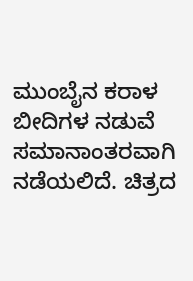ಮುಂಬೈನ ಕರಾಳ ಬೀದಿಗಳ ನಡುವೆ ಸಮಾನಾಂತರವಾಗಿ ನಡೆಯಲಿದೆ. ಚಿತ್ರದ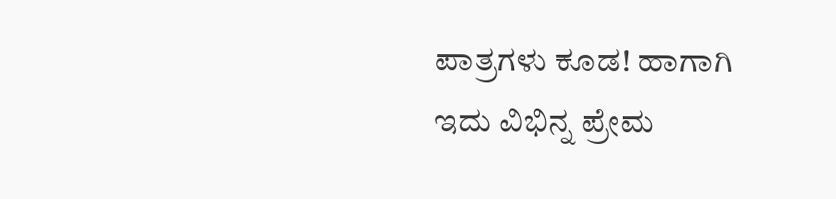ಪಾತ್ರಗಳು ಕೂಡ! ಹಾಗಾಗಿ ಇದು ವಿಭಿನ್ನ ಪ್ರೇಮ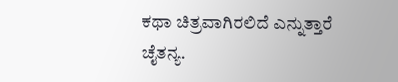ಕಥಾ ಚಿತ್ರವಾಗಿರಲಿದೆ ಎನ್ನುತ್ತಾರೆ ಚೈತನ್ಯ.